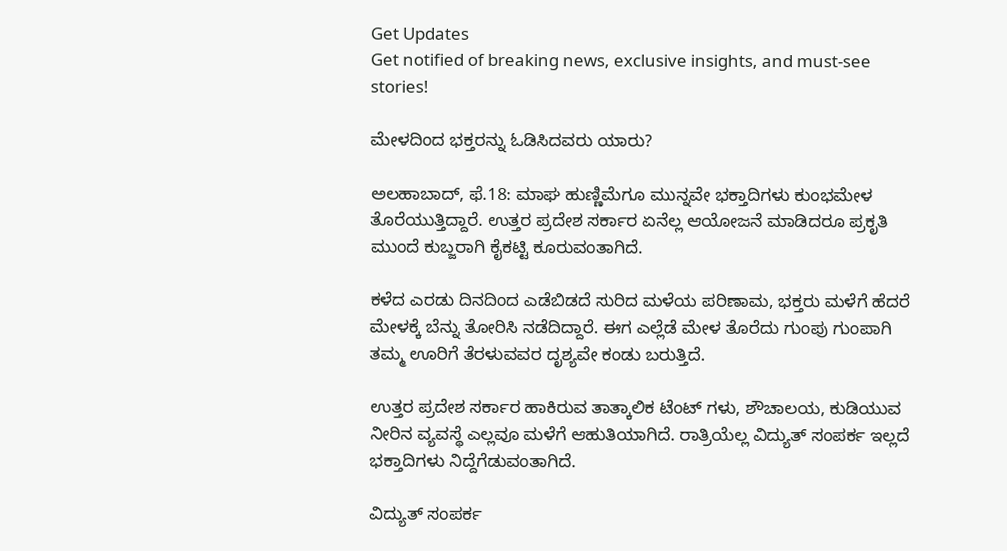Get Updates
Get notified of breaking news, exclusive insights, and must-see stories!

ಮೇಳದಿಂದ ಭಕ್ತರನ್ನು ಓಡಿಸಿದವರು ಯಾರು?

ಅಲಹಾಬಾದ್, ಫೆ.18: ಮಾಘ ಹುಣ್ಣಿಮೆಗೂ ಮುನ್ನವೇ ಭಕ್ತಾದಿಗಳು ಕುಂಭಮೇಳ ತೊರೆಯುತ್ತಿದ್ದಾರೆ. ಉತ್ತರ ಪ್ರದೇಶ ಸರ್ಕಾರ ಏನೆಲ್ಲ ಆಯೋಜನೆ ಮಾಡಿದರೂ ಪ್ರಕೃತಿ ಮುಂದೆ ಕುಬ್ಜರಾಗಿ ಕೈಕಟ್ಟಿ ಕೂರುವಂತಾಗಿದೆ.

ಕಳೆದ ಎರಡು ದಿನದಿಂದ ಎಡೆಬಿಡದೆ ಸುರಿದ ಮಳೆಯ ಪರಿಣಾಮ, ಭಕ್ತರು ಮಳೆಗೆ ಹೆದರೆ ಮೇಳಕ್ಕೆ ಬೆನ್ನು ತೋರಿಸಿ ನಡೆದಿದ್ದಾರೆ. ಈಗ ಎಲ್ಲೆಡೆ ಮೇಳ ತೊರೆದು ಗುಂಪು ಗುಂಪಾಗಿ ತಮ್ಮ ಊರಿಗೆ ತೆರಳುವವರ ದೃಶ್ಯವೇ ಕಂಡು ಬರುತ್ತಿದೆ.

ಉತ್ತರ ಪ್ರದೇಶ ಸರ್ಕಾರ ಹಾಕಿರುವ ತಾತ್ಕಾಲಿಕ ಟೆಂಟ್ ಗಳು, ಶೌಚಾಲಯ, ಕುಡಿಯುವ ನೀರಿನ ವ್ಯವಸ್ಥೆ ಎಲ್ಲವೂ ಮಳೆಗೆ ಆಹುತಿಯಾಗಿದೆ. ರಾತ್ರಿಯೆಲ್ಲ ವಿದ್ಯುತ್ ಸಂಪರ್ಕ ಇಲ್ಲದೆ ಭಕ್ತಾದಿಗಳು ನಿದ್ದೆಗೆಡುವಂತಾಗಿದೆ.

ವಿದ್ಯುತ್ ಸಂಪರ್ಕ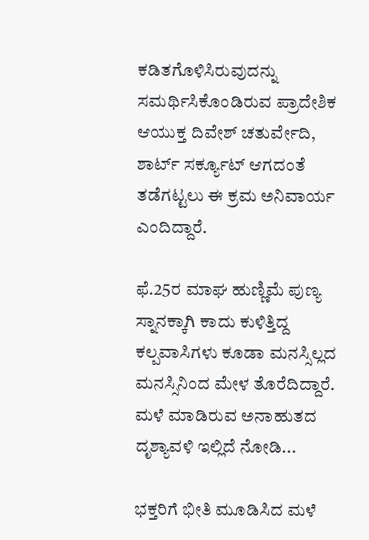ಕಡಿತಗೊಳಿಸಿರುವುದನ್ನು ಸಮರ್ಥಿಸಿಕೊಂಡಿರುವ ಪ್ರಾದೇಶಿಕ ಆಯುಕ್ತ ದಿವೇಶ್ ಚತುರ್ವೇದಿ, ಶಾರ್ಟ್ ಸರ್ಕ್ಯೂಟ್ ಆಗದಂತೆ ತಡೆಗಟ್ಟಲು ಈ ಕ್ರಮ ಅನಿವಾರ್ಯ ಎಂದಿದ್ದಾರೆ.

ಫೆ.25ರ ಮಾಘ ಹುಣ್ಣಿಮೆ ಪುಣ್ಯ ಸ್ನಾನಕ್ಕಾಗಿ ಕಾದು ಕುಳಿತ್ತಿದ್ದ ಕಲ್ಪವಾಸಿಗಳು ಕೂಡಾ ಮನಸ್ಸಿಲ್ಲದ ಮನಸ್ಸಿನಿಂದ ಮೇಳ ತೊರೆದಿದ್ದಾರೆ. ಮಳೆ ಮಾಡಿರುವ ಅನಾಹುತದ ದೃಶ್ಯಾವಳಿ ಇಲ್ಲಿದೆ ನೋಡಿ...

ಭಕ್ತರಿಗೆ ಭೀತಿ ಮೂಡಿಸಿದ ಮಳೆ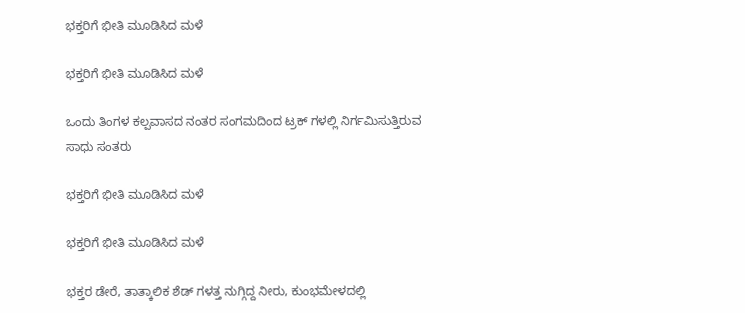ಭಕ್ತರಿಗೆ ಭೀತಿ ಮೂಡಿಸಿದ ಮಳೆ

ಭಕ್ತರಿಗೆ ಭೀತಿ ಮೂಡಿಸಿದ ಮಳೆ

ಒಂದು ತಿಂಗಳ ಕಲ್ಪವಾಸದ ನಂತರ ಸಂಗಮದಿಂದ ಟ್ರಕ್ ಗಳಲ್ಲಿ ನಿರ್ಗಮಿಸುತ್ತಿರುವ ಸಾಧು ಸಂತರು

ಭಕ್ತರಿಗೆ ಭೀತಿ ಮೂಡಿಸಿದ ಮಳೆ

ಭಕ್ತರಿಗೆ ಭೀತಿ ಮೂಡಿಸಿದ ಮಳೆ

ಭಕ್ತರ ಡೇರೆ, ತಾತ್ಕಾಲಿಕ ಶೆಡ್ ಗಳತ್ತ ನುಗ್ಗಿದ್ದ ನೀರು, ಕುಂಭಮೇಳದಲ್ಲಿ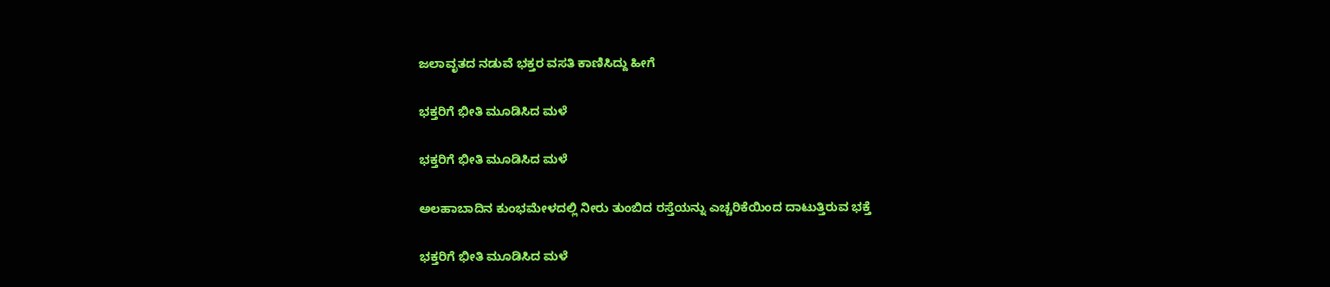ಜಲಾವೃತದ ನಡುವೆ ಭಕ್ತರ ವಸತಿ ಕಾಣಿಸಿದ್ದು ಹೀಗೆ

ಭಕ್ತರಿಗೆ ಭೀತಿ ಮೂಡಿಸಿದ ಮಳೆ

ಭಕ್ತರಿಗೆ ಭೀತಿ ಮೂಡಿಸಿದ ಮಳೆ

ಅಲಹಾಬಾದಿನ ಕುಂಭಮೇಳದಲ್ಲಿ ನೀರು ತುಂಬಿದ ರಸ್ತೆಯನ್ನು ಎಚ್ಚರಿಕೆಯಿಂದ ದಾಟುತ್ತಿರುವ ಭಕ್ತೆ

ಭಕ್ತರಿಗೆ ಭೀತಿ ಮೂಡಿಸಿದ ಮಳೆ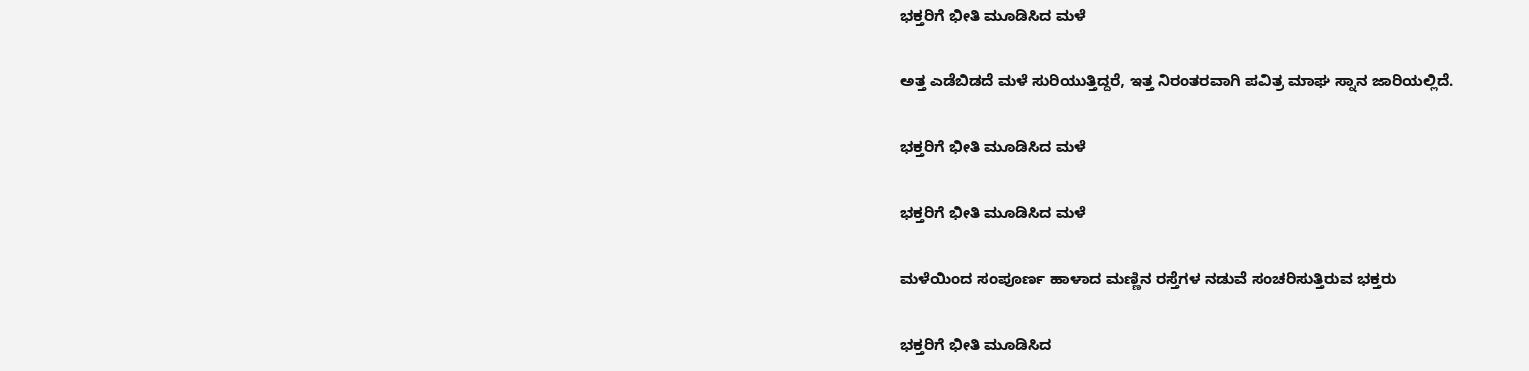ಭಕ್ತರಿಗೆ ಭೀತಿ ಮೂಡಿಸಿದ ಮಳೆ

ಅತ್ತ ಎಡೆಬಿಡದೆ ಮಳೆ ಸುರಿಯುತ್ತಿದ್ದರೆ, ಇತ್ತ ನಿರಂತರವಾಗಿ ಪವಿತ್ರ ಮಾಘ ಸ್ನಾನ ಜಾರಿಯಲ್ಲಿದೆ.

ಭಕ್ತರಿಗೆ ಭೀತಿ ಮೂಡಿಸಿದ ಮಳೆ

ಭಕ್ತರಿಗೆ ಭೀತಿ ಮೂಡಿಸಿದ ಮಳೆ

ಮಳೆಯಿಂದ ಸಂಪೂರ್ಣ ಹಾಳಾದ ಮಣ್ಣಿನ ರಸ್ತೆಗಳ ನಡುವೆ ಸಂಚರಿಸುತ್ತಿರುವ ಭಕ್ತರು

ಭಕ್ತರಿಗೆ ಭೀತಿ ಮೂಡಿಸಿದ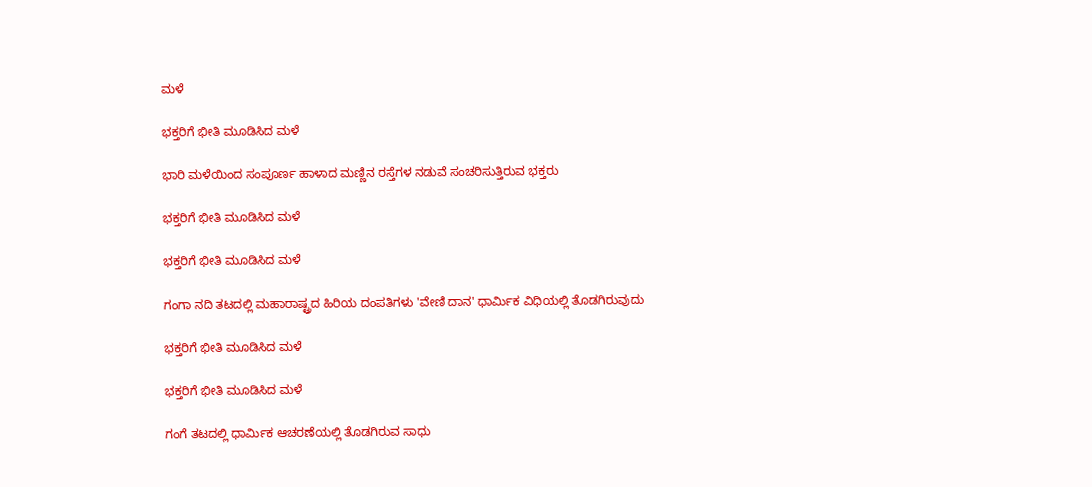ಮಳೆ

ಭಕ್ತರಿಗೆ ಭೀತಿ ಮೂಡಿಸಿದ ಮಳೆ

ಭಾರಿ ಮಳೆಯಿಂದ ಸಂಪೂರ್ಣ ಹಾಳಾದ ಮಣ್ಣಿನ ರಸ್ತೆಗಳ ನಡುವೆ ಸಂಚರಿಸುತ್ತಿರುವ ಭಕ್ತರು

ಭಕ್ತರಿಗೆ ಭೀತಿ ಮೂಡಿಸಿದ ಮಳೆ

ಭಕ್ತರಿಗೆ ಭೀತಿ ಮೂಡಿಸಿದ ಮಳೆ

ಗಂಗಾ ನದಿ ತಟದಲ್ಲಿ ಮಹಾರಾಷ್ಟ್ರದ ಹಿರಿಯ ದಂಪತಿಗಳು 'ವೇಣಿ ದಾನ' ಧಾರ್ಮಿಕ ವಿಧಿಯಲ್ಲಿ ತೊಡಗಿರುವುದು

ಭಕ್ತರಿಗೆ ಭೀತಿ ಮೂಡಿಸಿದ ಮಳೆ

ಭಕ್ತರಿಗೆ ಭೀತಿ ಮೂಡಿಸಿದ ಮಳೆ

ಗಂಗೆ ತಟದಲ್ಲಿ ಧಾರ್ಮಿಕ ಆಚರಣೆಯಲ್ಲಿ ತೊಡಗಿರುವ ಸಾಧು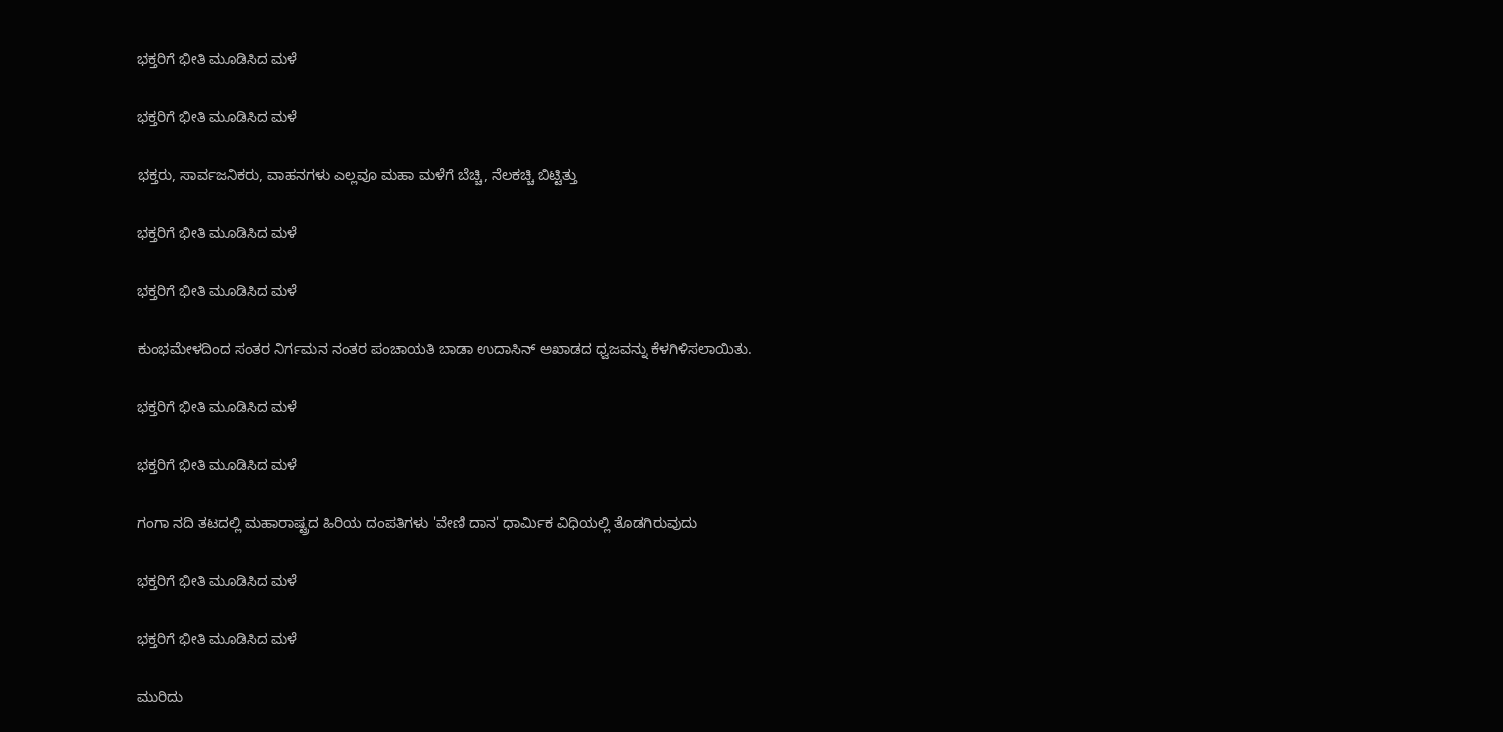ಭಕ್ತರಿಗೆ ಭೀತಿ ಮೂಡಿಸಿದ ಮಳೆ

ಭಕ್ತರಿಗೆ ಭೀತಿ ಮೂಡಿಸಿದ ಮಳೆ

ಭಕ್ತರು, ಸಾರ್ವಜನಿಕರು, ವಾಹನಗಳು ಎಲ್ಲವೂ ಮಹಾ ಮಳೆಗೆ ಬೆಚ್ಚಿ, ನೆಲಕಚ್ಚಿ ಬಿಟ್ಟಿತ್ತು

ಭಕ್ತರಿಗೆ ಭೀತಿ ಮೂಡಿಸಿದ ಮಳೆ

ಭಕ್ತರಿಗೆ ಭೀತಿ ಮೂಡಿಸಿದ ಮಳೆ

ಕುಂಭಮೇಳದಿಂದ ಸಂತರ ನಿರ್ಗಮನ ನಂತರ ಪಂಚಾಯತಿ ಬಾಡಾ ಉದಾಸಿನ್ ಅಖಾಡದ ಧ್ವಜವನ್ನು ಕೆಳಗಿಳಿಸಲಾಯಿತು.

ಭಕ್ತರಿಗೆ ಭೀತಿ ಮೂಡಿಸಿದ ಮಳೆ

ಭಕ್ತರಿಗೆ ಭೀತಿ ಮೂಡಿಸಿದ ಮಳೆ

ಗಂಗಾ ನದಿ ತಟದಲ್ಲಿ ಮಹಾರಾಷ್ಟ್ರದ ಹಿರಿಯ ದಂಪತಿಗಳು 'ವೇಣಿ ದಾನ' ಧಾರ್ಮಿಕ ವಿಧಿಯಲ್ಲಿ ತೊಡಗಿರುವುದು

ಭಕ್ತರಿಗೆ ಭೀತಿ ಮೂಡಿಸಿದ ಮಳೆ

ಭಕ್ತರಿಗೆ ಭೀತಿ ಮೂಡಿಸಿದ ಮಳೆ

ಮುರಿದು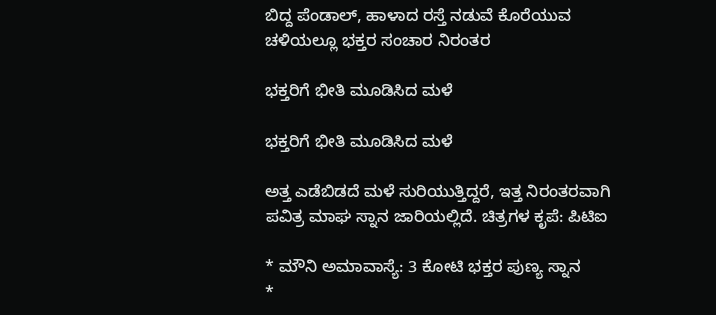ಬಿದ್ದ ಪೆಂಡಾಲ್, ಹಾಳಾದ ರಸ್ತೆ ನಡುವೆ ಕೊರೆಯುವ ಚಳಿಯಲ್ಲೂ ಭಕ್ತರ ಸಂಚಾರ ನಿರಂತರ

ಭಕ್ತರಿಗೆ ಭೀತಿ ಮೂಡಿಸಿದ ಮಳೆ

ಭಕ್ತರಿಗೆ ಭೀತಿ ಮೂಡಿಸಿದ ಮಳೆ

ಅತ್ತ ಎಡೆಬಿಡದೆ ಮಳೆ ಸುರಿಯುತ್ತಿದ್ದರೆ, ಇತ್ತ ನಿರಂತರವಾಗಿ ಪವಿತ್ರ ಮಾಘ ಸ್ನಾನ ಜಾರಿಯಲ್ಲಿದೆ. ಚಿತ್ರಗಳ ಕೃಪೆ: ಪಿಟಿಐ

* ಮೌನಿ ಅಮಾವಾಸ್ಯೆ: 3 ಕೋಟಿ ಭಕ್ತರ ಪುಣ್ಯ ಸ್ನಾನ
*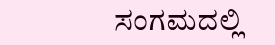ಸಂಗಮದಲ್ಲಿ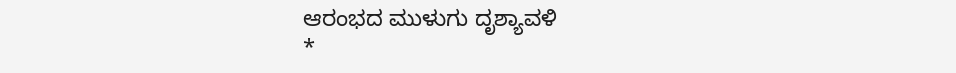ಆರಂಭದ ಮುಳುಗು ದೃಶ್ಯಾವಳಿ
*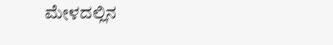ಮೇಳದಲ್ಲಿನ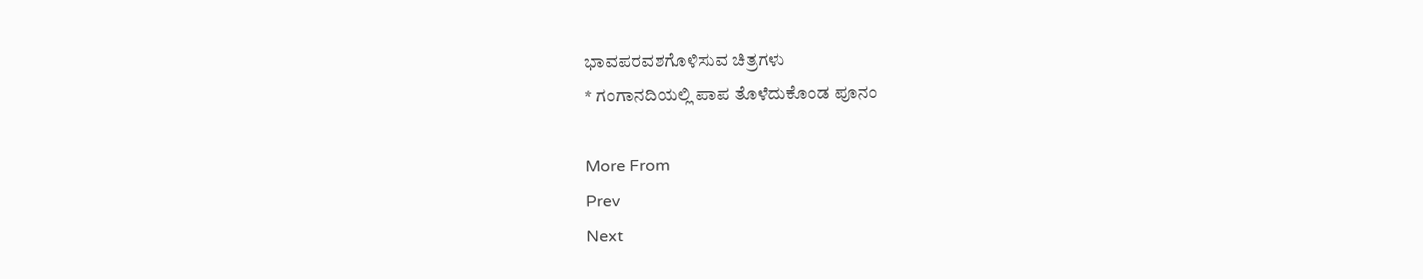ಭಾವಪರವಶಗೊಳಿಸುವ ಚಿತ್ರಗಳು
* ಗಂಗಾನದಿಯಲ್ಲಿ ಪಾಪ ತೊಳೆದುಕೊಂಡ ಪೂನಂ

More From
Prev
Next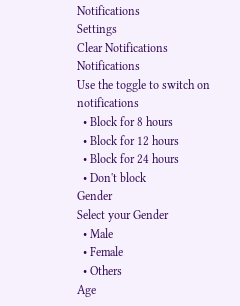Notifications
Settings
Clear Notifications
Notifications
Use the toggle to switch on notifications
  • Block for 8 hours
  • Block for 12 hours
  • Block for 24 hours
  • Don't block
Gender
Select your Gender
  • Male
  • Female
  • Others
Age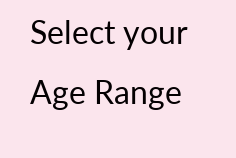Select your Age Range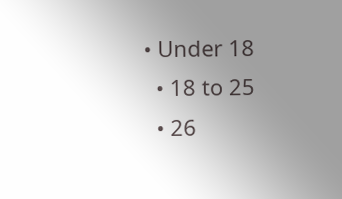• Under 18
  • 18 to 25
  • 26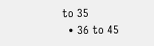to 35
  • 36 to 45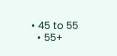• 45 to 55
  • 55+